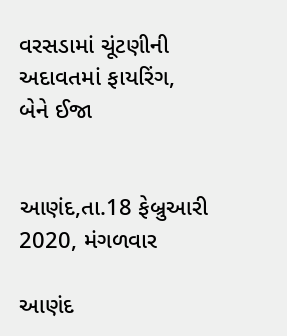વરસડામાં ચૂંટણીની અદાવતમાં ફાયરિંગ, બેને ઈજા


આણંદ,તા.18 ફેબ્રુઆરી 2020, મંગળવાર

આણંદ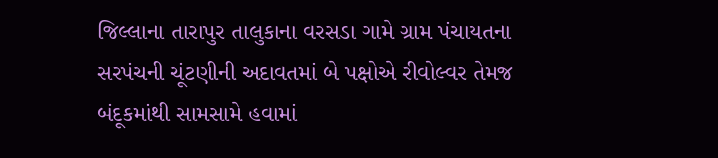જિલ્લાના તારાપુર તાલુકાના વરસડા ગામે ગ્રામ પંચાયતના સરપંચની ચૂંટણીની અદાવતમાં બે પક્ષોએ રીવોલ્વર તેમજ બંદૂકમાંથી સામસામે હવામાં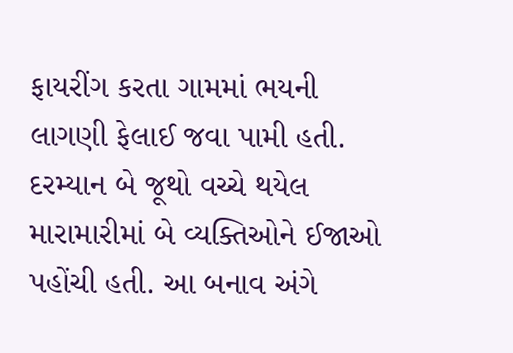ફાયરીંગ કરતા ગામમાં ભયની લાગણી ફેલાઈ જવા પામી હતી. દરમ્યાન બે જૂથો વચ્ચે થયેલ મારામારીમાં બે વ્યક્તિઓને ઈજાઓ પહોંચી હતી. આ બનાવ અંગે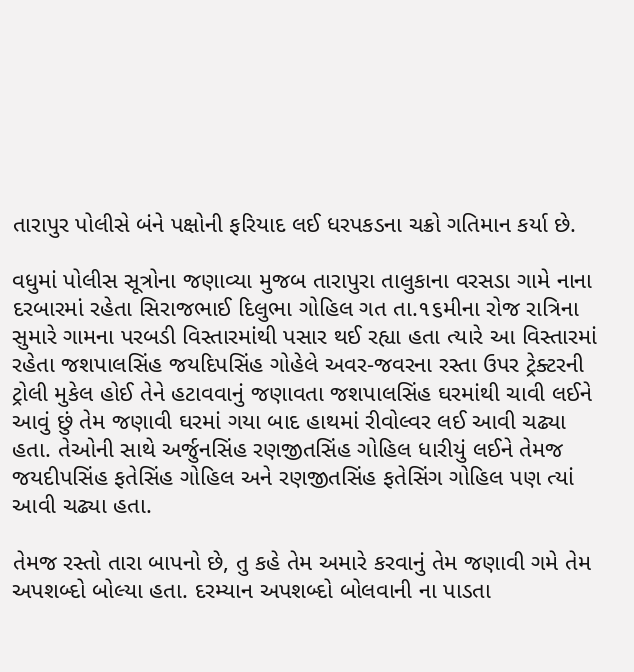તારાપુર પોલીસે બંને પક્ષોની ફરિયાદ લઈ ધરપકડના ચક્રો ગતિમાન કર્યા છે.

વધુમાં પોલીસ સૂત્રોના જણાવ્યા મુજબ તારાપુરા તાલુકાના વરસડા ગામે નાના દરબારમાં રહેતા સિરાજભાઈ દિલુભા ગોહિલ ગત તા.૧૬મીના રોજ રાત્રિના સુમારે ગામના પરબડી વિસ્તારમાંથી પસાર થઈ રહ્યા હતા ત્યારે આ વિસ્તારમાં રહેતા જશપાલસિંહ જયદિપસિંહ ગોહેલે અવર-જવરના રસ્તા ઉપર ટ્રેક્ટરની ટ્રોલી મુકેલ હોઈ તેને હટાવવાનું જણાવતા જશપાલસિંહ ઘરમાંથી ચાવી લઈને આવું છું તેમ જણાવી ઘરમાં ગયા બાદ હાથમાં રીવોલ્વર લઈ આવી ચઢ્યા હતા. તેઓની સાથે અર્જુનસિંહ રણજીતસિંહ ગોહિલ ધારીયું લઈને તેમજ જયદીપસિંહ ફતેસિંહ ગોહિલ અને રણજીતસિંહ ફતેસિંગ ગોહિલ પણ ત્યાં આવી ચઢ્યા હતા.

તેમજ રસ્તો તારા બાપનો છે, તુ કહે તેમ અમારે કરવાનું તેમ જણાવી ગમે તેમ અપશબ્દો બોલ્યા હતા. દરમ્યાન અપશબ્દો બોલવાની ના પાડતા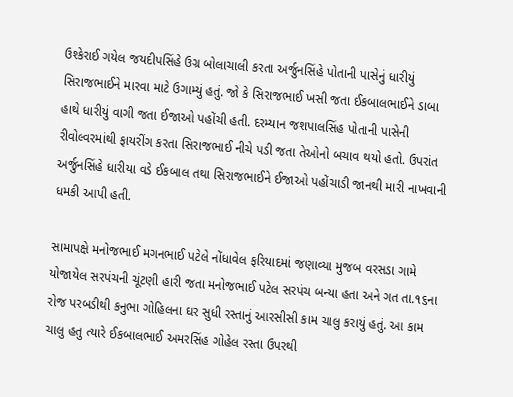ઉશ્કેરાઈ ગયેલ જયદીપસિંહે ઉગ્ર બોલાચાલી કરતા અર્જુનસિંહે પોતાની પાસેનું ધારીયું સિરાજભાઈને મારવા માટે ઉગામ્યું હતું. જો કે સિરાજભાઈ ખસી જતા ઈકબાલભાઈને ડાબા હાથે ધારીયું વાગી જતા ઈજાઓ પહોંચી હતી. દરમ્યાન જશપાલસિંહ પોતાની પાસેની રીવોલ્વરમાંથી ફાયરીંગ કરતા સિરાજભાઈ નીચે પડી જતા તેઓનો બચાવ થયો હતો. ઉપરાંત અર્જુનસિંહે ધારીયા વડે ઈકબાલ તથા સિરાજભાઈને ઈજાઓ પહોંચાડી જાનથી મારી નાખવાની ધમકી આપી હતી.

સામાપક્ષે મનોજભાઈ મગનભાઈ પટેલે નોંધાવેલ ફરિયાદમાં જણાવ્યા મુજબ વરસડા ગામે યોજાયેલ સરપંચની ચૂંટણી હારી જતા મનોજભાઈ પટેલ સરપંચ બન્યા હતા અને ગત તા.૧૬ના રોજ પરબડીથી કનુભા ગોહિલના ઘર સુધી રસ્તાનું આરસીસી કામ ચાલુ કરાયું હતું. આ કામ ચાલુ હતુ ત્યારે ઈકબાલભાઈ અમરસિંહ ગોહેલ રસ્તા ઉપરથી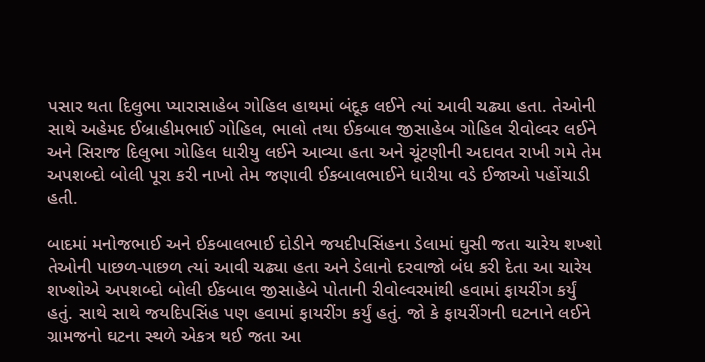પસાર થતા દિલુભા પ્યારાસાહેબ ગોહિલ હાથમાં બંદૂક લઈને ત્યાં આવી ચઢ્યા હતા. તેઓની સાથે અહેમદ ઈબ્રાહીમભાઈ ગોહિલ, ભાલો તથા ઈકબાલ જીસાહેબ ગોહિલ રીવોલ્વર લઈને અને સિરાજ દિલુભા ગોહિલ ધારીયુ લઈને આવ્યા હતા અને ચૂંટણીની અદાવત રાખી ગમે તેમ અપશબ્દો બોલી પૂરા કરી નાખો તેમ જણાવી ઈકબાલભાઈને ધારીયા વડે ઈજાઓ પહોંચાડી હતી.

બાદમાં મનોજભાઈ અને ઈકબાલભાઈ દોડીને જયદીપસિંહના ડેલામાં ઘુસી જતા ચારેય શખ્શો તેઓની પાછળ-પાછળ ત્યાં આવી ચઢ્યા હતા અને ડેલાનો દરવાજો બંધ કરી દેતા આ ચારેય શખ્શોએ અપશબ્દો બોલી ઈકબાલ જીસાહેબે પોતાની રીવોલ્વરમાંથી હવામાં ફાયરીંગ કર્યું હતું. સાથે સાથે જયદિપસિંહ પણ હવામાં ફાયરીંગ કર્યું હતું. જો કે ફાયરીંગની ઘટનાને લઈને ગ્રામજનો ઘટના સ્થળે એકત્ર થઈ જતા આ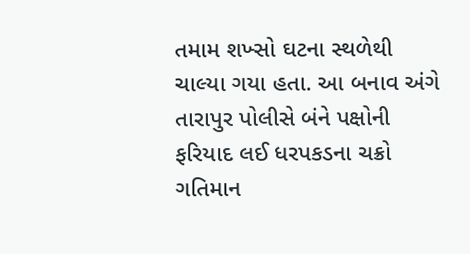તમામ શખ્સો ઘટના સ્થળેથી ચાલ્યા ગયા હતા. આ બનાવ અંગે તારાપુર પોલીસે બંને પક્ષોની ફરિયાદ લઈ ધરપકડના ચક્રો ગતિમાન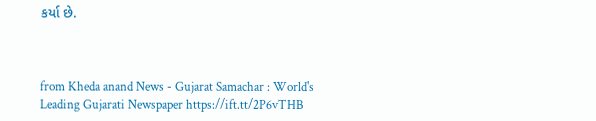કર્યા છે.



from Kheda anand News - Gujarat Samachar : World's Leading Gujarati Newspaper https://ift.tt/2P6vTHB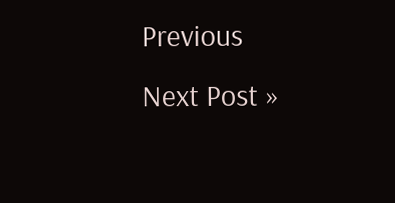Previous
Next Post »